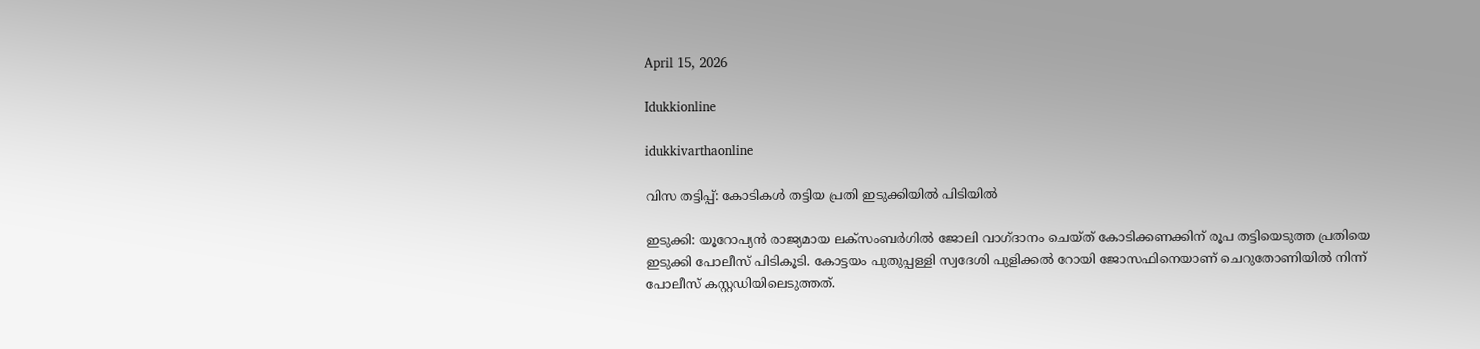April 15, 2026

Idukkionline

idukkivarthaonline

വിസ തട്ടിപ്പ്: കോടികൾ തട്ടിയ പ്രതി ഇടുക്കിയിൽ പിടിയിൽ

ഇടുക്കി: യൂറോപ്യൻ രാജ്യമായ ലക്‌സംബർഗിൽ ജോലി വാഗ്ദാനം ചെയ്ത് കോടിക്കണക്കിന് രൂപ തട്ടിയെടുത്ത പ്രതിയെ ഇടുക്കി പോലീസ് പിടികൂടി. കോട്ടയം പുതുപ്പള്ളി സ്വദേശി പുളിക്കൽ റോയി ജോസഫിനെയാണ് ചെറുതോണിയിൽ നിന്ന് പോലീസ് കസ്റ്റഡിയിലെടുത്തത്.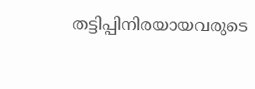തട്ടിപ്പിനിരയായവരുടെ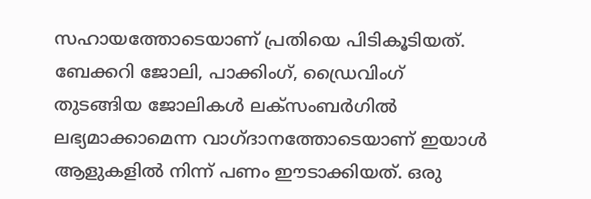സഹായത്തോടെയാണ് പ്രതിയെ പിടികൂടിയത്.
ബേക്കറി ജോലി, പാക്കിംഗ്, ഡ്രൈവിംഗ് തുടങ്ങിയ ജോലികൾ ലക്‌സംബർഗിൽ ലഭ്യമാക്കാമെന്ന വാഗ്ദാനത്തോടെയാണ് ഇയാൾ ആളുകളിൽ നിന്ന് പണം ഈടാക്കിയത്. ഒരു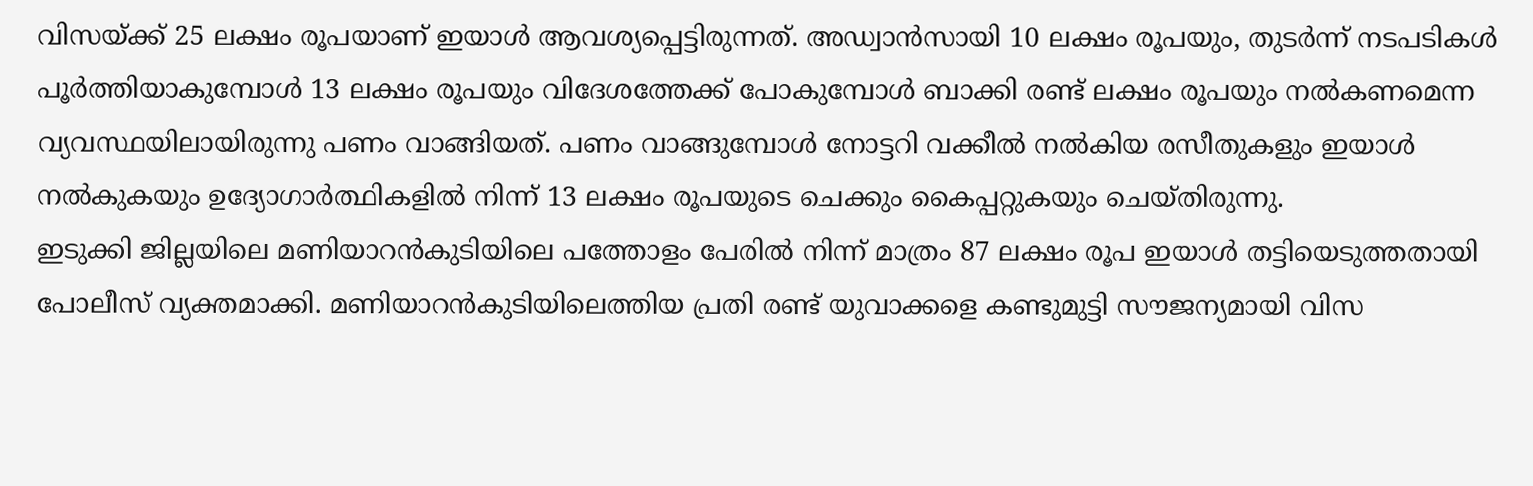വിസയ്ക്ക് 25 ലക്ഷം രൂപയാണ് ഇയാൾ ആവശ്യപ്പെട്ടിരുന്നത്. അഡ്വാൻസായി 10 ലക്ഷം രൂപയും, തുടർന്ന് നടപടികൾ പൂർത്തിയാകുമ്പോൾ 13 ലക്ഷം രൂപയും വിദേശത്തേക്ക് പോകുമ്പോൾ ബാക്കി രണ്ട് ലക്ഷം രൂപയും നൽകണമെന്ന വ്യവസ്ഥയിലായിരുന്നു പണം വാങ്ങിയത്. പണം വാങ്ങുമ്പോൾ നോട്ടറി വക്കീൽ നൽകിയ രസീതുകളും ഇയാൾ നൽകുകയും ഉദ്യോഗാർത്ഥികളിൽ നിന്ന് 13 ലക്ഷം രൂപയുടെ ചെക്കും കൈപ്പറ്റുകയും ചെയ്തിരുന്നു.
ഇടുക്കി ജില്ലയിലെ മണിയാറൻകുടിയിലെ പത്തോളം പേരിൽ നിന്ന് മാത്രം 87 ലക്ഷം രൂപ ഇയാൾ തട്ടിയെടുത്തതായി പോലീസ് വ്യക്തമാക്കി. മണിയാറൻകുടിയിലെത്തിയ പ്രതി രണ്ട് യുവാക്കളെ കണ്ടുമുട്ടി സൗജന്യമായി വിസ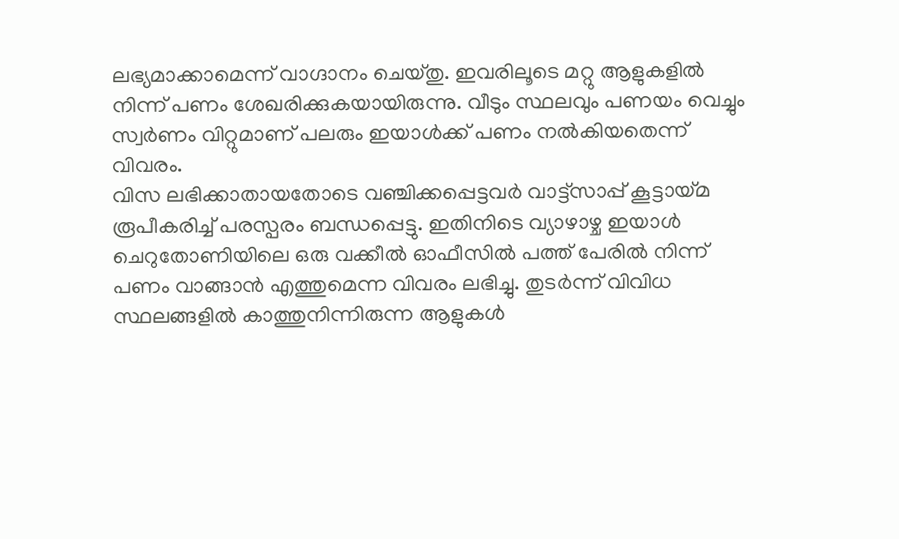ലഭ്യമാക്കാമെന്ന് വാഗ്ദാനം ചെയ്തു. ഇവരിലൂടെ മറ്റു ആളുകളിൽ നിന്ന് പണം ശേഖരിക്കുകയായിരുന്നു. വീടും സ്ഥലവും പണയം വെച്ചും സ്വർണം വിറ്റുമാണ് പലരും ഇയാൾക്ക് പണം നൽകിയതെന്ന് വിവരം.
വിസ ലഭിക്കാതായതോടെ വഞ്ചിക്കപ്പെട്ടവർ വാട്ട്സാപ്പ് കൂട്ടായ്മ രൂപീകരിച്ച് പരസ്പരം ബന്ധപ്പെട്ടു. ഇതിനിടെ വ്യാഴാഴ്ച ഇയാൾ ചെറുതോണിയിലെ ഒരു വക്കീൽ ഓഫീസിൽ പത്ത് പേരിൽ നിന്ന് പണം വാങ്ങാൻ എത്തുമെന്ന വിവരം ലഭിച്ചു. തുടർന്ന് വിവിധ സ്ഥലങ്ങളിൽ കാത്തുനിന്നിരുന്ന ആളുകൾ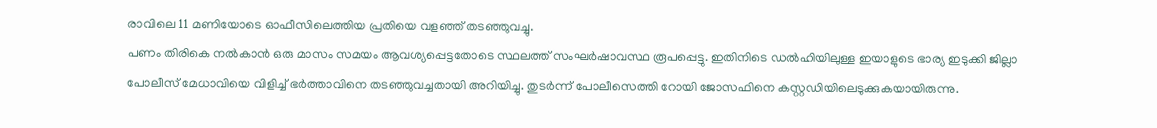രാവിലെ 11 മണിയോടെ ഓഫീസിലെത്തിയ പ്രതിയെ വളഞ്ഞ് തടഞ്ഞുവച്ചു.
പണം തിരികെ നൽകാൻ ഒരു മാസം സമയം ആവശ്യപ്പെട്ടതോടെ സ്ഥലത്ത് സംഘർഷാവസ്ഥ രൂപപ്പെട്ടു. ഇതിനിടെ ഡൽഹിയിലുള്ള ഇയാളുടെ ഭാര്യ ഇടുക്കി ജില്ലാ പോലീസ് മേധാവിയെ വിളിച്ച് ഭർത്താവിനെ തടഞ്ഞുവച്ചതായി അറിയിച്ചു. തുടർന്ന് പോലീസെത്തി റോയി ജോസഫിനെ കസ്റ്റഡിയിലെടുക്കുകയായിരുന്നു.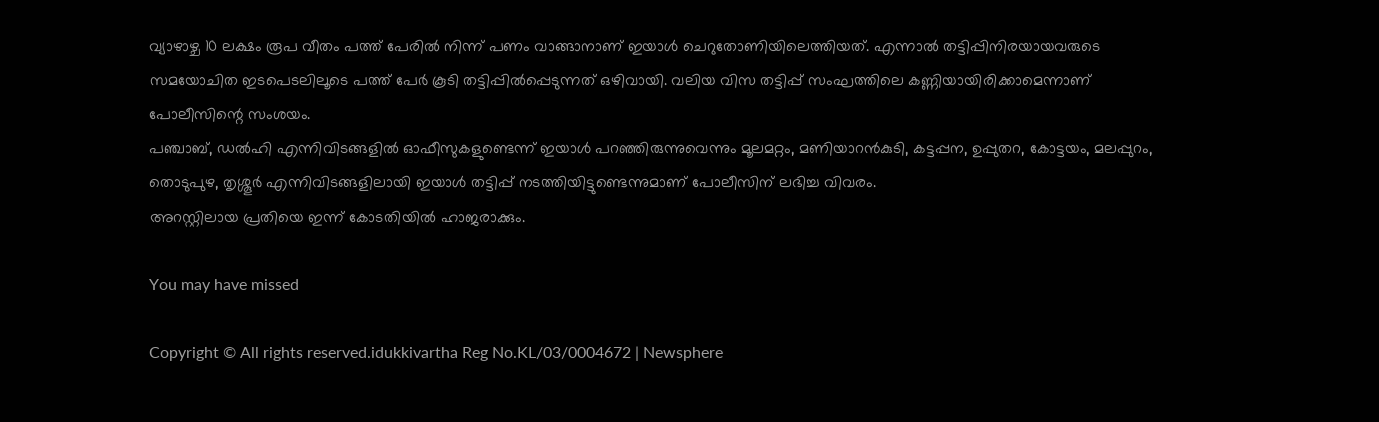വ്യാഴാഴ്ച 10 ലക്ഷം രൂപ വീതം പത്ത് പേരിൽ നിന്ന് പണം വാങ്ങാനാണ് ഇയാൾ ചെറുതോണിയിലെത്തിയത്. എന്നാൽ തട്ടിപ്പിനിരയായവരുടെ സമയോചിത ഇടപെടലിലൂടെ പത്ത് പേർ കൂടി തട്ടിപ്പിൽപ്പെടുന്നത് ഒഴിവായി. വലിയ വിസ തട്ടിപ്പ് സംഘത്തിലെ കണ്ണിയായിരിക്കാമെന്നാണ് പോലീസിന്റെ സംശയം.
പഞ്ചാബ്, ഡൽഹി എന്നിവിടങ്ങളിൽ ഓഫീസുകളുണ്ടെന്ന് ഇയാൾ പറഞ്ഞിരുന്നുവെന്നും മൂലമറ്റം, മണിയാറൻകുടി, കട്ടപ്പന, ഉപ്പുതറ, കോട്ടയം, മലപ്പുറം, തൊടുപുഴ, തൃശ്ശൂർ എന്നിവിടങ്ങളിലായി ഇയാൾ തട്ടിപ്പ് നടത്തിയിട്ടുണ്ടെന്നുമാണ് പോലീസിന് ലഭിച്ച വിവരം.
അറസ്റ്റിലായ പ്രതിയെ ഇന്ന് കോടതിയിൽ ഹാജരാക്കും.

You may have missed

Copyright © All rights reserved.idukkivartha Reg No.KL/03/0004672 | Newsphere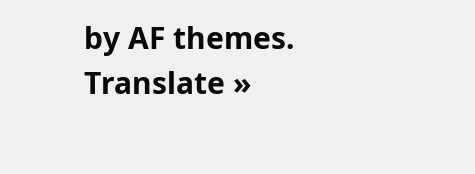by AF themes.
Translate »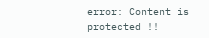error: Content is protected !!